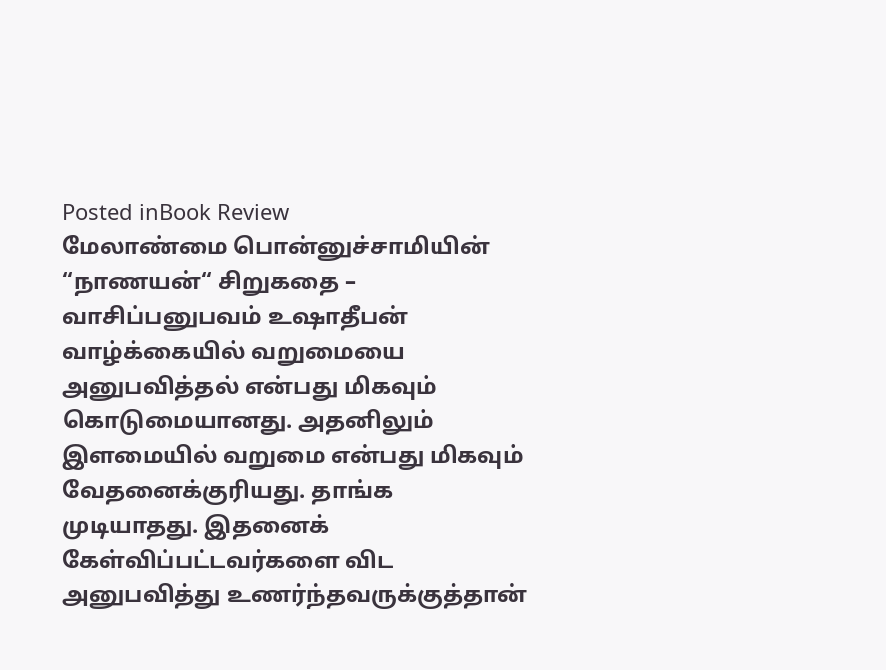Posted inBook Review
மேலாண்மை பொன்னுச்சாமியின் “நாணயன்“ சிறுகதை – வாசிப்பனுபவம் உஷாதீபன்
வாழ்க்கையில் வறுமையை அனுபவித்தல் என்பது மிகவும் கொடுமையானது. அதனிலும் இளமையில் வறுமை என்பது மிகவும் வேதனைக்குரியது. தாங்க முடியாதது. இதனைக் கேள்விப்பட்டவர்களை விட அனுபவித்து உணர்ந்தவருக்குத்தான்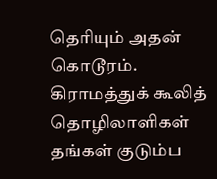தெரியும் அதன் கொடூரம். கிராமத்துக் கூலித் தொழிலாளிகள் தங்கள் குடும்ப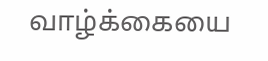வாழ்க்கையை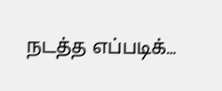நடத்த எப்படிக்…